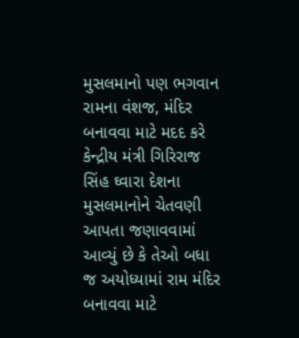મુસલમાનો પણ ભગવાન રામના વંશજ, મંદિર બનાવવા માટે મદદ કરે
કેન્દ્રીય મંત્રી ગિરિરાજ સિંહ ઘ્વારા દેશના મુસલમાનોને ચેતવણી આપતા જણાવવામાં આવ્યું છે કે તેઓ બધા જ અયોધ્યામાં રામ મંદિર બનાવવા માટે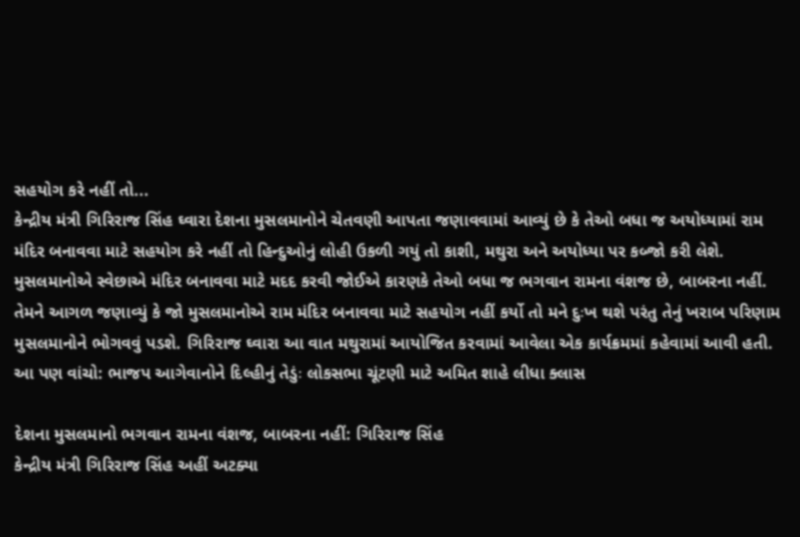સહયોગ કરે નહીં તો...
કેન્દ્રીય મંત્રી ગિરિરાજ સિંહ ઘ્વારા દેશના મુસલમાનોને ચેતવણી આપતા જણાવવામાં આવ્યું છે કે તેઓ બધા જ અયોધ્યામાં રામ મંદિર બનાવવા માટે સહયોગ કરે નહીં તો હિન્દુઓનું લોહી ઉકળી ગયું તો કાશી, મથુરા અને અયોધ્યા પર કબ્જો કરી લેશે. મુસલમાનોએ સ્વેછાએ મંદિર બનાવવા માટે મદદ કરવી જોઈએ કારણકે તેઓ બધા જ ભગવાન રામના વંશજ છે, બાબરના નહીં. તેમને આગળ જણાવ્યું કે જો મુસલમાનોએ રામ મંદિર બનાવવા માટે સહયોગ નહીં કર્યો તો મને દુઃખ થશે પરંતુ તેનું ખરાબ પરિણામ મુસલમાનોને ભોગવવું પડશે. ગિરિરાજ ઘ્વારા આ વાત મથુરામાં આયોજિત કરવામાં આવેલા એક કાર્યક્રમમાં કહેવામાં આવી હતી.
આ પણ વાંચો: ભાજપ આગેવાનોને દિલ્હીનું તેડુંઃ લોકસભા ચૂંટણી માટે અમિત શાહે લીધા ક્લાસ

દેશના મુસલમાનો ભગવાન રામના વંશજ, બાબરના નહીં: ગિરિરાજ સિંહ
કેન્દ્રીય મંત્રી ગિરિરાજ સિંહ અહીં અટક્યા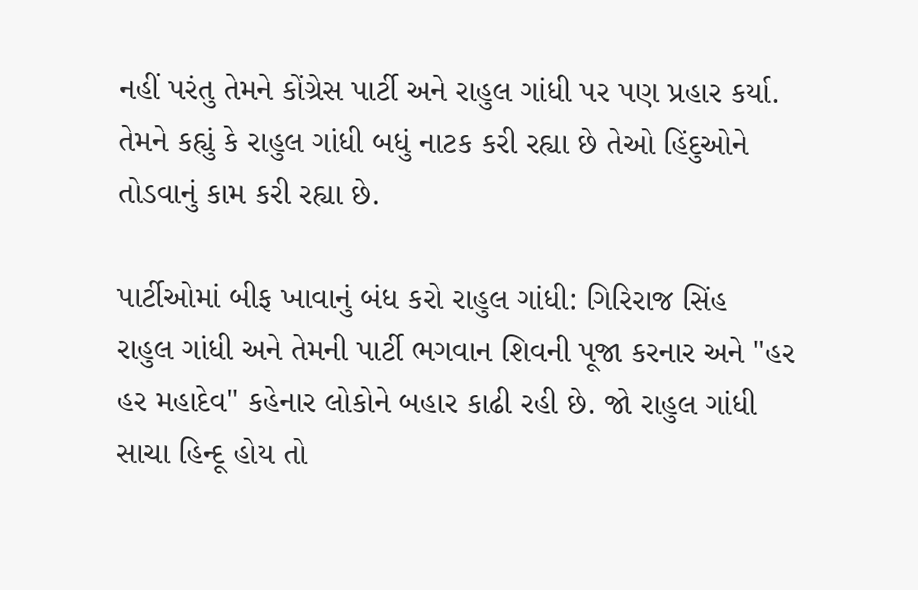નહીં પરંતુ તેમને કોંગ્રેસ પાર્ટી અને રાહુલ ગાંધી પર પણ પ્રહાર કર્યા. તેમને કહ્યું કે રાહુલ ગાંધી બધું નાટક કરી રહ્યા છે તેઓ હિંદુઓને તોડવાનું કામ કરી રહ્યા છે.

પાર્ટીઓમાં બીફ ખાવાનું બંધ કરો રાહુલ ગાંધી: ગિરિરાજ સિંહ
રાહુલ ગાંધી અને તેમની પાર્ટી ભગવાન શિવની પૂજા કરનાર અને "હર હર મહાદેવ" કહેનાર લોકોને બહાર કાઢી રહી છે. જો રાહુલ ગાંધી સાચા હિન્દૂ હોય તો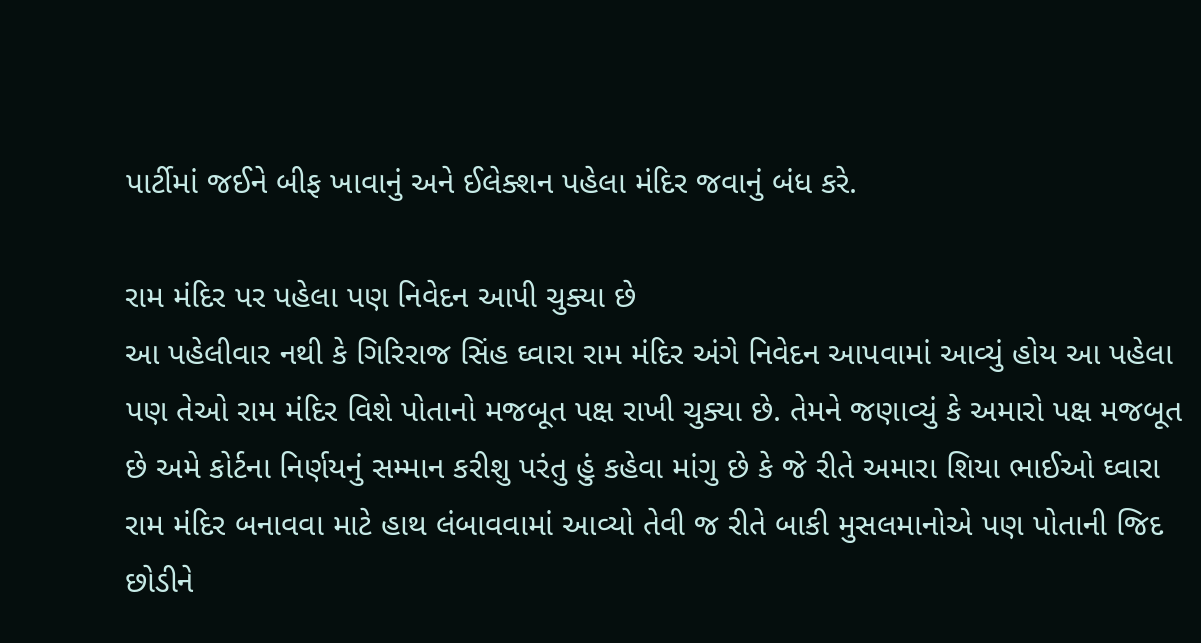પાર્ટીમાં જઈને બીફ ખાવાનું અને ઈલેક્શન પહેલા મંદિર જવાનું બંધ કરે.

રામ મંદિર પર પહેલા પણ નિવેદન આપી ચુક્યા છે
આ પહેલીવાર નથી કે ગિરિરાજ સિંહ ઘ્વારા રામ મંદિર અંગે નિવેદન આપવામાં આવ્યું હોય આ પહેલા પણ તેઓ રામ મંદિર વિશે પોતાનો મજબૂત પક્ષ રાખી ચુક્યા છે. તેમને જણાવ્યું કે અમારો પક્ષ મજબૂત છે અમે કોર્ટના નિર્ણયનું સમ્માન કરીશુ પરંતુ હું કહેવા માંગુ છે કે જે રીતે અમારા શિયા ભાઈઓ ઘ્વારા રામ મંદિર બનાવવા માટે હાથ લંબાવવામાં આવ્યો તેવી જ રીતે બાકી મુસલમાનોએ પણ પોતાની જિદ છોડીને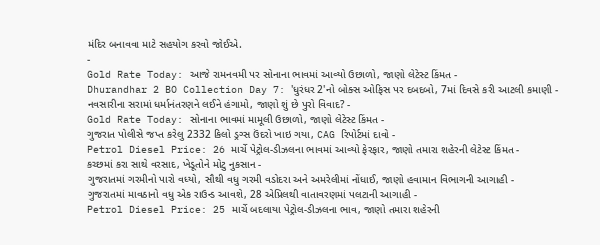મંદિર બનાવવા માટે સહયોગ કરવો જોઈએ.
-
Gold Rate Today: આજે રામનવમી પર સોનાના ભાવમાં આવ્યો ઉછાળો, જાણો લેટેસ્ટ કિંમત -
Dhurandhar 2 BO Collection Day 7: 'ધુરંધર 2'નો બોક્સ ઓફિસ પર દબદબો, 7માં દિવસે કરી આટલી કમાણી -
નવસારીના સરામાં ધર્માનંતરણને લઈને હંગામો, જાણો શું છે પુરો વિવાદ? -
Gold Rate Today: સોનાના ભાવમાં મામૂલી ઉછાળો, જાણો લેટેસ્ટ કિંમત -
ગુજરાત પોલીસે જપ્ત કરેલુ 2332 કિલો ડ્રગ્સ ઉંદરો ખાઇ ગયા, CAG રિપોર્ટમાં દાવો -
Petrol Diesel Price: 26 માર્ચે પેટ્રોલ-ડીઝલના ભાવમાં આવ્યો ફેરફાર, જાણો તમારા શહેરની લેટેસ્ટ કિંમત -
કચ્છમાં કરા સાથે વરસાદ, ખેડૂતોને મોટુ નુકસાન -
ગુજરાતમાં ગરમીનો પારો વધ્યો, સૌથી વધુ ગરમી વડોદરા અને અમરેલીમાં નોંધાઈ, જાણો હવામાન વિભાગની આગાહી -
ગુજરાતમાં માવઠાનો વધુ એક રાઉન્ડ આવશે, 28 એપ્રિલથી વાતાવરણમાં પલટાની આગાહી -
Petrol Diesel Price: 25 માર્ચે બદલાયા પેટ્રોલ-ડીઝલના ભાવ, જાણો તમારા શહેરની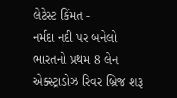લેટેસ્ટ કિંમત -
નર્મદા નદી પર બનેલો ભારતનો પ્રથમ 8 લેન એક્સ્ટ્રાડોઝ રિવર બ્રિજ શરૂ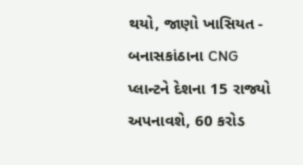થયો, જાણો ખાસિયત -
બનાસકાંઠાના CNG પ્લાન્ટને દેશના 15 રાજ્યો અપનાવશે, 60 કરોડ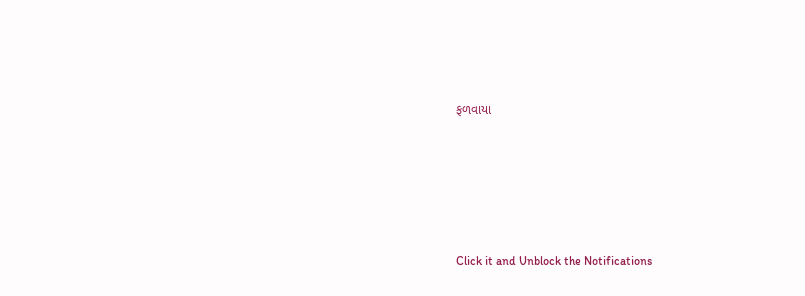ફળવાયા








Click it and Unblock the Notifications